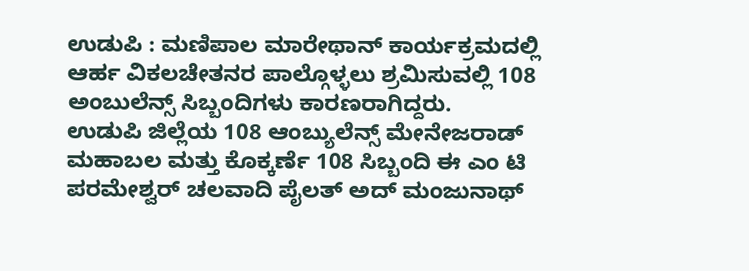ಉಡುಪಿ : ಮಣಿಪಾಲ ಮಾರೇಥಾನ್ ಕಾರ್ಯಕ್ರಮದಲ್ಲಿ ಆರ್ಹ ವಿಕಲಚೇತನರ ಪಾಲ್ಗೊಳ್ಳಲು ಶ್ರಮಿಸುವಲ್ಲಿ 108 ಅಂಬುಲೆನ್ಸ್ ಸಿಬ್ಬಂದಿಗಳು ಕಾರಣರಾಗಿದ್ದರು.
ಉಡುಪಿ ಜಿಲ್ಲೆಯ 108 ಆಂಬ್ಯುಲೆನ್ಸ್ ಮೇನೇಜರಾಡ್ ಮಹಾಬಲ ಮತ್ತು ಕೊಕ್ಕರ್ಣೆ 108 ಸಿಬ್ಬಂದಿ ಈ ಎಂ ಟಿ ಪರಮೇಶ್ವರ್ ಚಲವಾದಿ ಪೈಲತ್ ಅದ್ ಮಂಜುನಾಥ್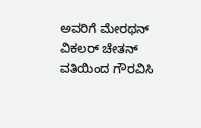ಅವರಿಗೆ ಮೇರಥನ್ ವಿಕಲರ್ ಚೇತನ್ ವತಿಯಿಂದ ಗೌರವಿಸಿ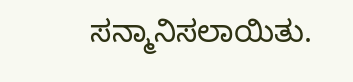ಸನ್ಮಾನಿಸಲಾಯಿತು.